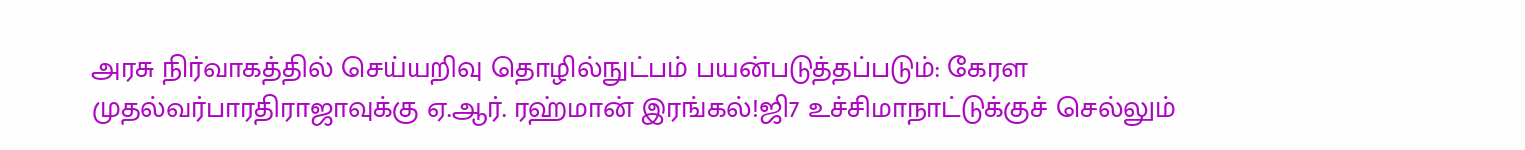அரசு நிர்வாகத்தில் செய்யறிவு தொழில்நுட்பம் பயன்படுத்தப்படும்: கேரள முதல்வர்பாரதிராஜாவுக்கு ஏ.ஆர். ரஹ்மான் இரங்கல்!ஜி7 உச்சிமாநாட்டுக்குச் செல்லும்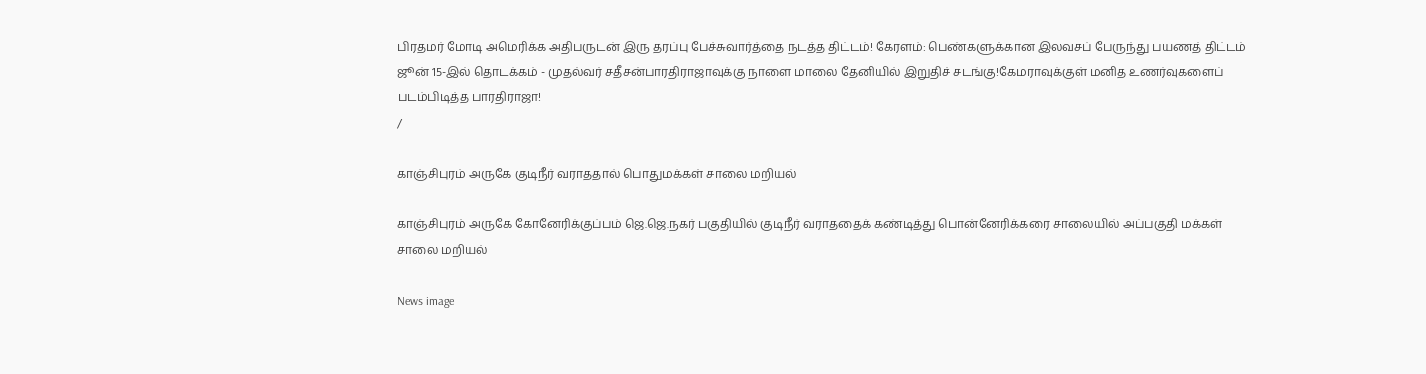பிரதமர் மோடி அமெரிக்க அதிபருடன் இரு தரப்பு பேச்சுவார்த்தை நடத்த திட்டம்! கேரளம்: பெண்களுக்கான இலவசப் பேருந்து பயணத் திட்டம் ஜூன் 15-இல் தொடக்கம் - முதல்வர் சதீசன்பாரதிராஜாவுக்கு நாளை மாலை தேனியில் இறுதிச் சடங்கு!கேமராவுக்குள் மனித உணர்வுகளைப் படம்பிடித்த பாரதிராஜா!
/

காஞ்சிபுரம் அருகே குடிநீர் வராததால் பொதுமக்கள் சாலை மறியல்

காஞ்சிபுரம் அருகே கோனேரிக்குப்பம் ஜெ.ஜெ.நகர் பகுதியில் குடிநீர் வராததைக் கண்டித்து பொன்னேரிக்கரை சாலையில் அப்பகுதி மக்கள் சாலை மறியல்

News image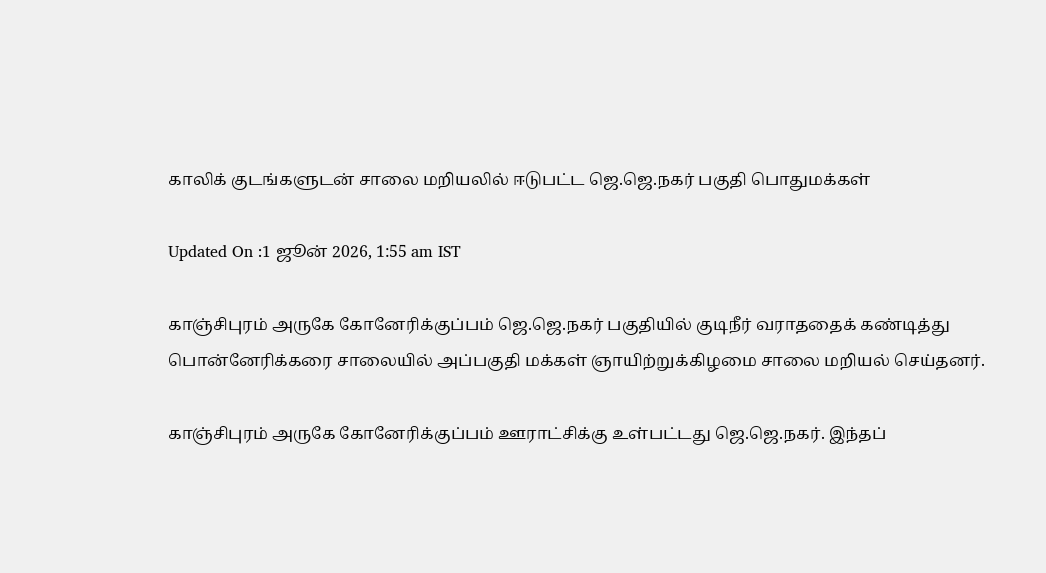காலிக் குடங்களுடன் சாலை மறியலில் ஈடுபட்ட ஜெ.ஜெ.நகர் பகுதி பொதுமக்கள்

Updated On :1 ஜூன் 2026, 1:55 am IST

காஞ்சிபுரம் அருகே கோனேரிக்குப்பம் ஜெ.ஜெ.நகர் பகுதியில் குடிநீர் வராததைக் கண்டித்து பொன்னேரிக்கரை சாலையில் அப்பகுதி மக்கள் ஞாயிற்றுக்கிழமை சாலை மறியல் செய்தனர்.

காஞ்சிபுரம் அருகே கோனேரிக்குப்பம் ஊராட்சிக்கு உள்பட்டது ஜெ.ஜெ.நகர். இந்தப்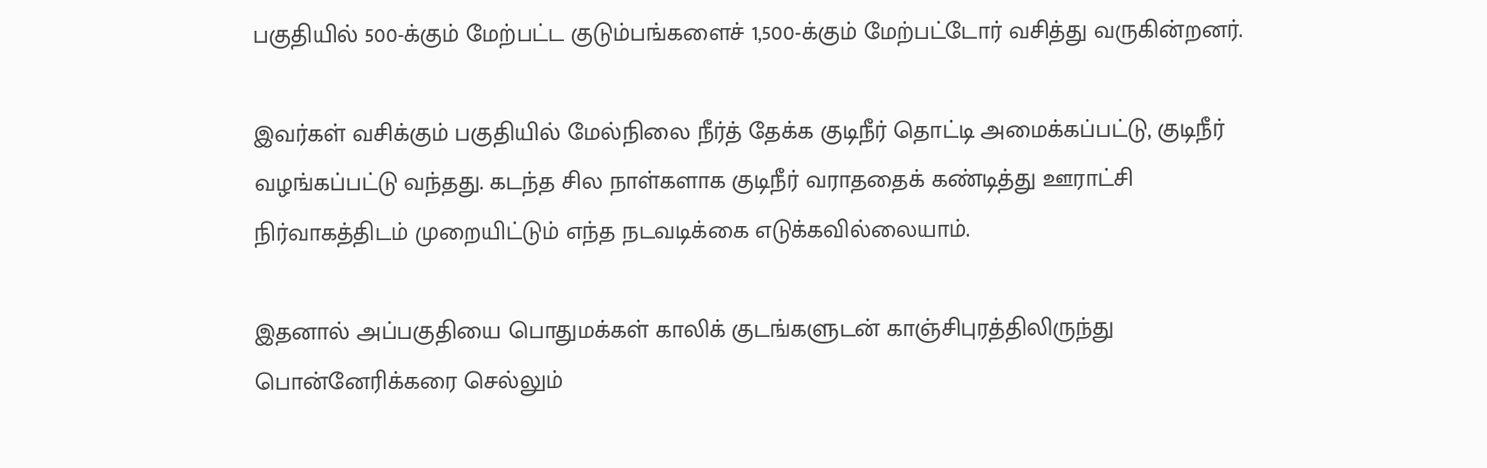பகுதியில் 500-க்கும் மேற்பட்ட குடும்பங்களைச் 1,500-க்கும் மேற்பட்டோர் வசித்து வருகின்றனர்.

இவர்கள் வசிக்கும் பகுதியில் மேல்நிலை நீர்த் தேக்க குடிநீர் தொட்டி அமைக்கப்பட்டு, குடிநீர் வழங்கப்பட்டு வந்தது. கடந்த சில நாள்களாக குடிநீர் வராததைக் கண்டித்து ஊராட்சி நிர்வாகத்திடம் முறையிட்டும் எந்த நடவடிக்கை எடுக்கவில்லையாம்.

இதனால் அப்பகுதியை பொதுமக்கள் காலிக் குடங்களுடன் காஞ்சிபுரத்திலிருந்து பொன்னேரிக்கரை செல்லும்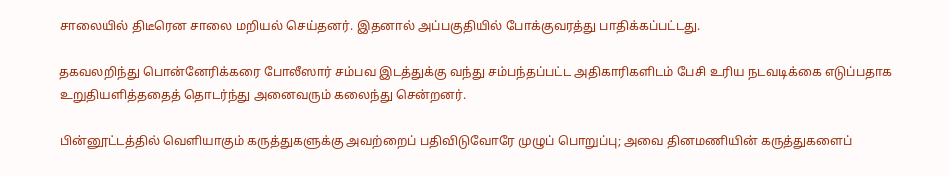சாலையில் திடீரென சாலை மறியல் செய்தனர். இதனால் அப்பகுதியில் போக்குவரத்து பாதிக்கப்பட்டது.

தகவலறிந்து பொன்னேரிக்கரை போலீஸார் சம்பவ இடத்துக்கு வந்து சம்பந்தப்பட்ட அதிகாரிகளிடம் பேசி உரிய நடவடிக்கை எடுப்பதாக உறுதியளித்ததைத் தொடர்ந்து அனைவரும் கலைந்து சென்றனர்.

பின்னூட்டத்தில் வெளியாகும் கருத்துகளுக்கு அவற்றைப் பதிவிடுவோரே முழுப் பொறுப்பு; அவை தினமணியின் கருத்துகளைப்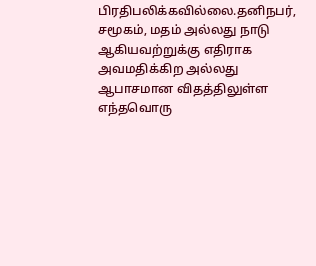பிரதிபலிக்கவில்லை.தனிநபர், சமூகம், மதம் அல்லது நாடு ஆகியவற்றுக்கு எதிராக அவமதிக்கிற அல்லது ஆபாசமான விதத்திலுள்ள எந்தவொரு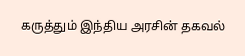கருத்தும் இந்திய அரசின் தகவல்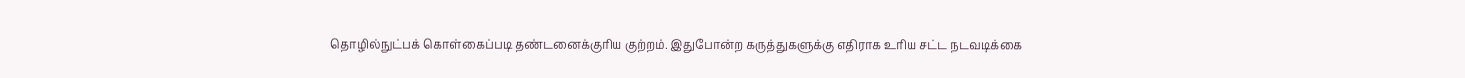தொழில்நுட்பக் கொள்கைப்படி தண்டனைக்குரிய குற்றம். இதுபோன்ற கருத்துகளுக்கு எதிராக உரிய சட்ட நடவடிக்கை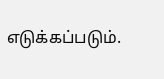எடுக்கப்படும்.